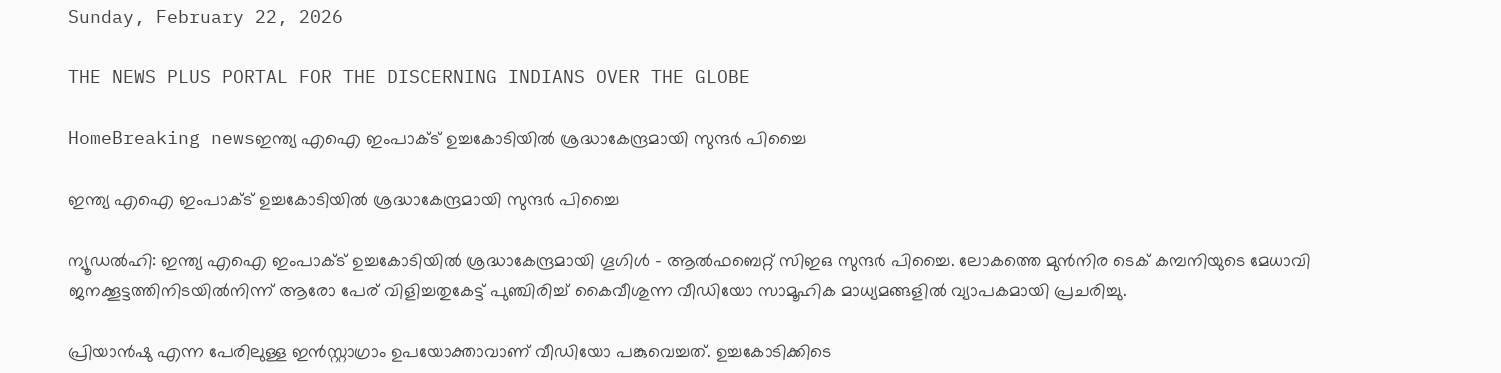Sunday, February 22, 2026

THE NEWS PLUS PORTAL FOR THE DISCERNING INDIANS OVER THE GLOBE

HomeBreaking newsഇന്ത്യ എഐ ഇംപാക്ട് ഉച്ചകോടിയിൽ ശ്രദ്ധാകേന്ദ്രമായി സുന്ദർ പിച്ചൈ

ഇന്ത്യ എഐ ഇംപാക്ട് ഉച്ചകോടിയിൽ ശ്രദ്ധാകേന്ദ്രമായി സുന്ദർ പിച്ചൈ

ന്യൂഡൽഹി: ഇന്ത്യ എഐ ഇംപാക്ട് ഉച്ചകോടിയിൽ ശ്രദ്ധാകേന്ദ്രമായി ഗൂഗിൾ – ആൽഫബെറ്റ് സിഇഒ സുന്ദർ പിച്ചൈ. ലോകത്തെ മുൻനിര ടെക് കമ്പനിയുടെ മേധാവി ജനക്കൂട്ടത്തിനിടയിൽനിന്ന് ആരോ പേര് വിളിച്ചതുകേട്ട് പുഞ്ചിരിച്ച് കൈവീശുന്ന വീഡിയോ സാമൂഹിക മാധ്യമങ്ങളിൽ വ്യാപകമായി പ്രചരിച്ചു.

പ്രിയാൻഷു എന്ന പേരിലുള്ള ഇൻസ്റ്റാഗ്രാം ഉപയോക്താവാണ് വീഡിയോ പങ്കുവെച്ചത്. ഉച്ചകോടിക്കിടെ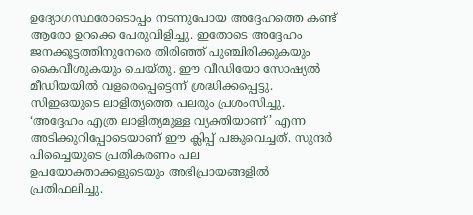ഉദ്യോഗസ്ഥരോടൊപ്പം നടന്നുപോയ അദ്ദേഹത്തെ കണ്ട് ആരോ ഉറക്കെ പേരുവിളിച്ചു. ഇതോടെ അദ്ദേഹം ജനക്കൂട്ടത്തിനുനേരെ തിരിഞ്ഞ് പുഞ്ചിരിക്കുകയും കൈവീശുകയും ചെയ്തു. ഈ വീഡിയോ സോഷ്യൽ മീഡിയയിൽ വളരെപ്പെട്ടെന്ന് ശ്രദ്ധിക്കപ്പെട്ടു. സിഇഒയുടെ ലാളിത്യത്തെ പലരും പ്രശംസിച്ചു. ‘അദ്ദേഹം എത്ര ലാളിത്യമുള്ള വ്യക്തിയാണ്’ എന്ന അടിക്കുറിപ്പോടെയാണ് ഈ ക്ലിപ്പ് പങ്കുവെച്ചത്. സുന്ദർ പിച്ചൈയുടെ പ്രതികരണം പല ഉപയോക്താക്കളുടെയും അഭിപ്രായങ്ങളിൽ പ്രതിഫലിച്ചു.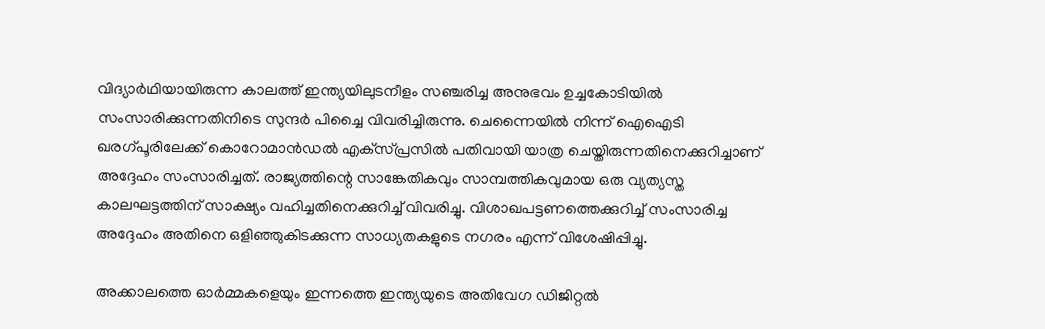വിദ്യാർഥിയായിരുന്ന കാലത്ത് ഇന്ത്യയിലുടനീളം സഞ്ചരിച്ച അനുഭവം ഉച്ചകോടിയിൽ സംസാരിക്കുന്നതിനിടെ സുന്ദർ പിച്ചൈ വിവരിച്ചിരുന്നു. ചെന്നൈയിൽ നിന്ന് ഐഐടി ഖരഗ്പൂരിലേക്ക് കൊറോമാൻഡൽ എക്‌സ്പ്രസിൽ പതിവായി യാത്ര ചെയ്തിരുന്നതിനെക്കുറിച്ചാണ് അദ്ദേഹം സംസാരിച്ചത്. രാജ്യത്തിന്റെ സാങ്കേതികവും സാമ്പത്തികവുമായ ഒരു വ്യത്യസ്ത കാലഘട്ടത്തിന് സാക്ഷ്യം വഹിച്ചതിനെക്കുറിച്ച് വിവരിച്ചു. വിശാഖപട്ടണത്തെക്കുറിച്ച് സംസാരിച്ച അദ്ദേഹം അതിനെ ഒളിഞ്ഞുകിടക്കുന്ന സാധ്യതകളുടെ നഗരം എന്ന് വിശേഷിപ്പിച്ചു.

അക്കാലത്തെ ഓർമ്മകളെയും ഇന്നത്തെ ഇന്ത്യയുടെ അതിവേഗ ഡിജിറ്റൽ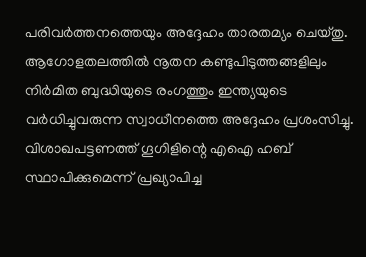പരിവർത്തനത്തെയും അദ്ദേഹം താരതമ്യം ചെയ്തു. ആഗോളതലത്തിൽ നൂതന കണ്ടുപിടുത്തങ്ങളിലും നിർമിത ബുദ്ധിയുടെ രംഗത്തും ഇന്ത്യയുടെ വർധിച്ചുവരുന്ന സ്വാധീനത്തെ അദ്ദേഹം പ്രശംസിച്ചു. വിശാഖപട്ടണത്ത് ഗൂഗിളിന്റെ എഐ ഹബ് സ്ഥാപിക്കുമെന്ന് പ്രഖ്യാപിച്ച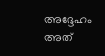അദ്ദേഹം അത്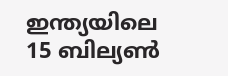ഇന്ത്യയിലെ 15 ബില്യൺ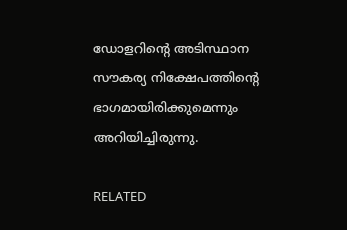ഡോളറിന്റെ അടിസ്ഥാന സൗകര്യ നിക്ഷേപത്തിന്റെ ഭാഗമായിരിക്കുമെന്നും അറിയിച്ചിരുന്നു.

RELATED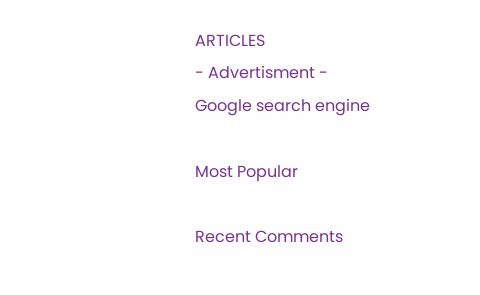ARTICLES
- Advertisment -
Google search engine

Most Popular

Recent Comments